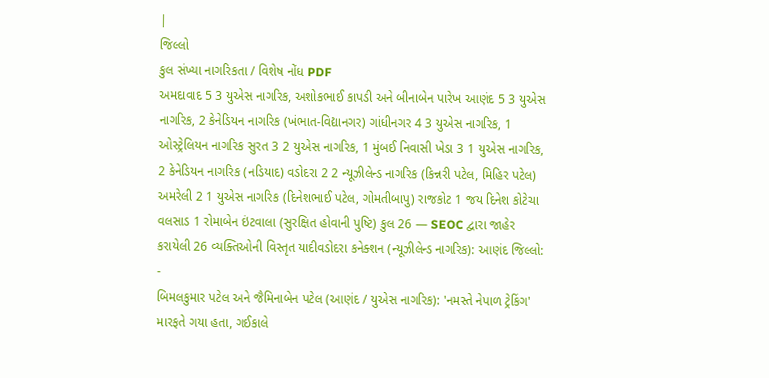|
જિલ્લો
કુલ સંખ્યા નાગરિકતા / વિશેષ નોંધ PDF
અમદાવાદ 5 3 યુએસ નાગરિક, અશોકભાઈ કાપડી અને બીનાબેન પારેખ આણંદ 5 3 યુએસ નાગરિક, 2 કેનેડિયન નાગરિક (ખંભાત-વિદ્યાનગર) ગાંધીનગર 4 3 યુએસ નાગરિક, 1 ઓસ્ટ્રેલિયન નાગરિક સુરત 3 2 યુએસ નાગરિક, 1 મુંબઈ નિવાસી ખેડા 3 1 યુએસ નાગરિક, 2 કેનેડિયન નાગરિક (નડિયાદ) વડોદરા 2 2 ન્યૂઝીલેન્ડ નાગરિક (કિન્નરી પટેલ, મિહિર પટેલ) અમરેલી 2 1 યુએસ નાગરિક (દિનેશભાઈ પટેલ, ગોમતીબાપુ) રાજકોટ 1 જય દિનેશ કોટેચા વલસાડ 1 રોમાબેન ઇંટવાલા (સુરક્ષિત હોવાની પુષ્ટિ) કુલ 26 — SEOC દ્વારા જાહેર કરાયેલી 26 વ્યક્તિઓની વિસ્તૃત યાદીવડોદરા કનેક્શન (ન્યૂઝીલેન્ડ નાગરિક): આણંદ જિલ્લો:
-
બિમલકુમાર પટેલ અને જૈમિનાબેન પટેલ (આણંદ / યુએસ નાગરિક): 'નમસ્તે નેપાળ ટ્રેકિંગ' મારફતે ગયા હતા, ગઈકાલે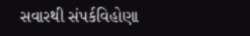સવારથી સંપર્કવિહોણા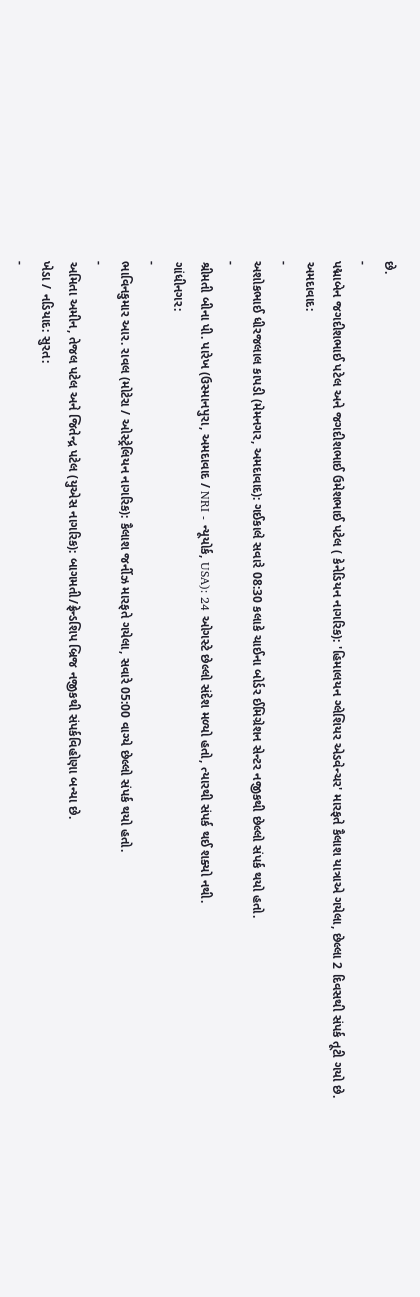છે.
-
પદ્માબેન જગદીશભાઈ પટેલ અને જગદીશભાઈ ઉમેશભાઈ પટેલ ( કેનેડિયન નાગરિક): 'હિમાલયન ગ્લેશિયર એડવેન્ચર' મારફતે કૈલાશ યાત્રાએ ગયેલા, છેલ્લા 2 દિવસથી સંપર્ક તૂટી ગયો છે.
અમદાવાદ:
-
અશોકભાઈ ધીરજલાલ કાપડી (મેમનગર, અમદાવાદ): ગઈકાલે સવારે 08:30 કલાકે ચાઈના બોર્ડર ઈમિગ્રેશન સેન્ટર નજીકથી છેલ્લો સંપર્ક થયો હતો.
-
શ્રીમતી બીના પી. પારેખ (ઉસ્માનપુરા, અમદાવાદ / NRI - ન્યૂયોર્ક, USA): 24 ઓગસ્ટે છેલ્લો સંદેશ મળ્યો હતો, ત્યારથી સંપર્ક થઈ શક્યો નથી.
ગાંધીનગર:
-
ભાવિનકુમાર આર. રાવલ (મોટેરા / ઓસ્ટ્રેલિયન નાગરિક): કૈલાશ જર્નીઝ મારફતે ગયેલા, સવારે 05:00 વાગ્યે છેલ્લો સંપર્ક થયો હતો.
-
અમિતા અમીન, તેજલ પટેલ અને જિતેન્દ્ર પટેલ (યુએસ નાગરિક): બાગમતી/ફ્રેન્ડશિપ બ્રિજ નજીકથી સંપર્કવિહોણા બન્યા છે.
ખેડા / નડિયાદ: સુરત:
-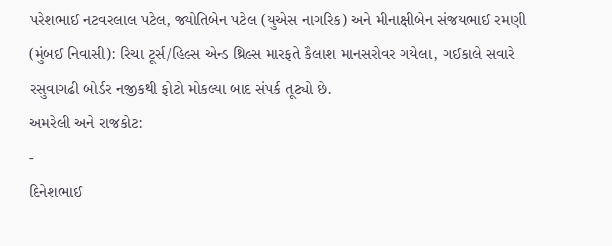પરેશભાઈ નટવરલાલ પટેલ, જ્યોતિબેન પટેલ (યુએસ નાગરિક) અને મીનાક્ષીબેન સંજયભાઈ રમણી (મુંબઈ નિવાસી): રિચા ટૂર્સ/હિલ્સ એન્ડ થ્રિલ્સ મારફતે કૈલાશ માનસરોવર ગયેલા, ગઈકાલે સવારે રસુવાગઢી બોર્ડર નજીકથી ફોટો મોકલ્યા બાદ સંપર્ક તૂટ્યો છે.
અમરેલી અને રાજકોટ:
-
દિનેશભાઈ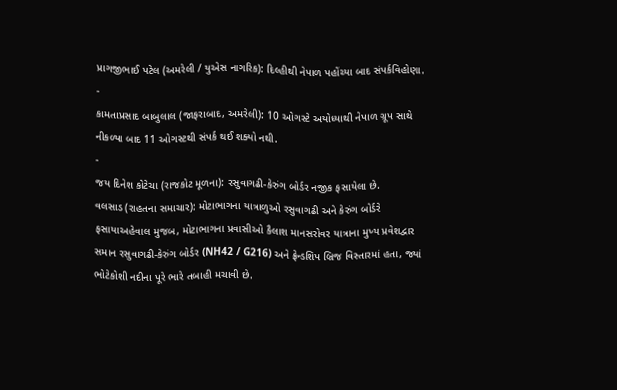પ્રાગજીભાઈ પટેલ (અમરેલી / યુએસ નાગરિક): દિલ્હીથી નેપાળ પહોંચ્યા બાદ સંપર્કવિહોણા.
-
કામતાપ્રસાદ બાબુલાલ (જાફરાબાદ, અમરેલી): 10 ઓગસ્ટે અયોધ્યાથી નેપાળ ગ્રૂપ સાથે નીકળ્યા બાદ 11 ઓગસ્ટથી સંપર્ક થઈ શક્યો નથી.
-
જય દિનેશ કોટેચા (રાજકોટ મૂળના): રસુવાગઢી-કેરુંગ બોર્ડર નજીક ફસાયેલા છે.
વલસાડ (રાહતના સમાચાર): મોટાભાગના યાત્રાળુઓ રસુવાગઢી અને કેરુંગ બોર્ડરે ફસાયાઅહેવાલ મુજબ, મોટાભાગના પ્રવાસીઓ કૈલાશ માનસરોવર યાત્રાના મુખ્ય પ્રવેશદ્વાર સમાન રસુવાગઢી-કેરુંગ બોર્ડર (NH42 / G216) અને ફ્રેન્ડશિપ બ્રિજ વિસ્તારમાં હતા, જ્યાં ભોટેકોશી નદીના પૂરે ભારે તબાહી મચાવી છે.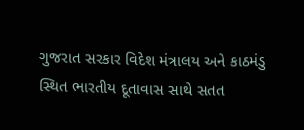ગુજરાત સરકાર વિદેશ મંત્રાલય અને કાઠમંડુ સ્થિત ભારતીય દૂતાવાસ સાથે સતત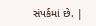સંપર્કમાં છે. |